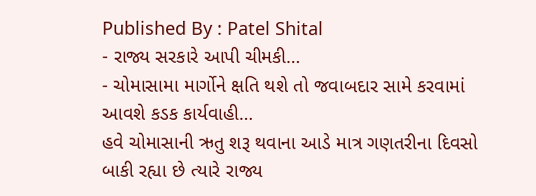Published By : Patel Shital
- રાજ્ય સરકારે આપી ચીમકી…
- ચોમાસામા માર્ગોને ક્ષતિ થશે તો જવાબદાર સામે કરવામાં આવશે કડક કાર્યવાહી…
હવે ચોમાસાની ઋતુ શરૂ થવાના આડે માત્ર ગણતરીના દિવસો બાકી રહ્યા છે ત્યારે રાજ્ય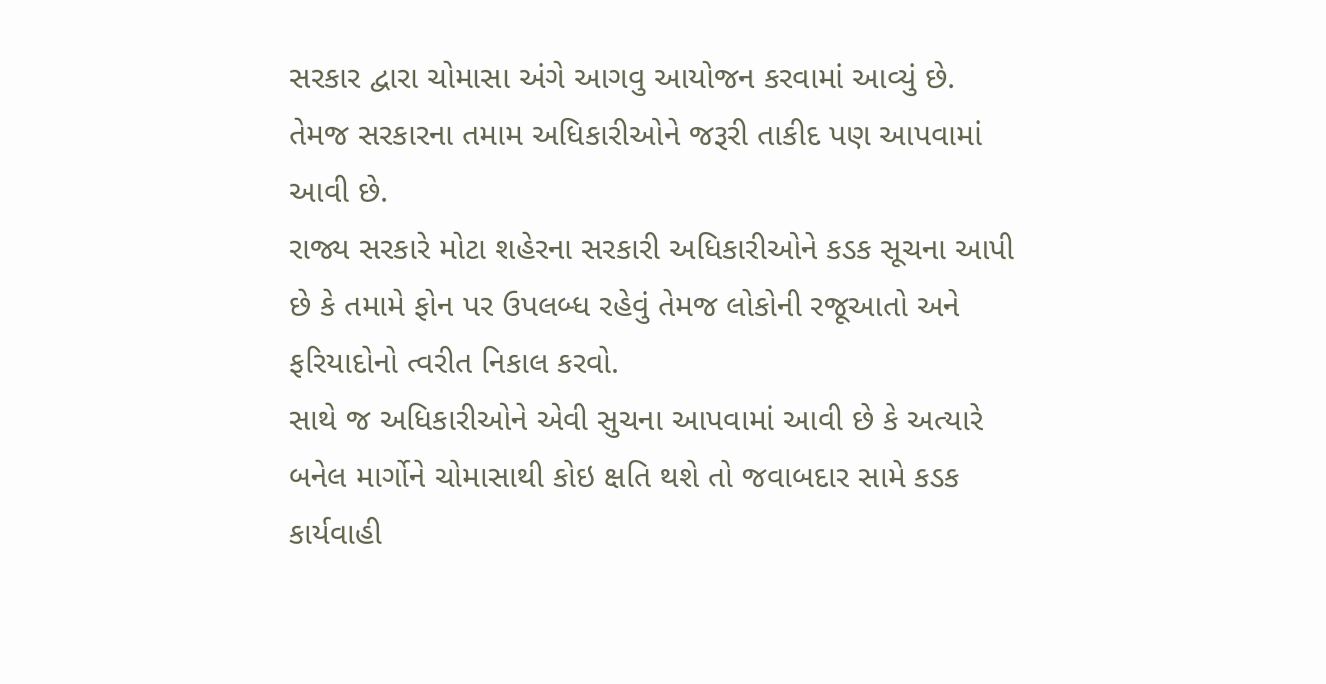સરકાર દ્વારા ચોમાસા અંગે આગવુ આયોજન કરવામાં આવ્યું છે. તેમજ સરકારના તમામ અધિકારીઓને જરૂરી તાકીદ પણ આપવામાં આવી છે.
રાજ્ય સરકારે મોટા શહેરના સરકારી અધિકારીઓને કડક સૂચના આપી છે કે તમામે ફોન પર ઉપલબ્ધ રહેવું તેમજ લોકોની રજૂઆતો અને ફરિયાદોનો ત્વરીત નિકાલ કરવો.
સાથે જ અધિકારીઓને એવી સુચના આપવામાં આવી છે કે અત્યારે બનેલ માર્ગોને ચોમાસાથી કોઇ ક્ષતિ થશે તો જવાબદાર સામે કડક કાર્યવાહી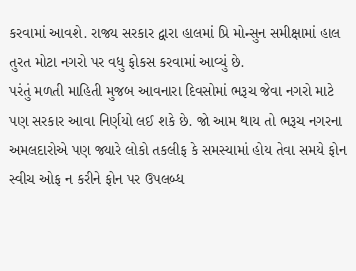કરવામાં આવશે. રાજ્ય સરકાર દ્વારા હાલમાં પ્રિ મોન્સુન સમીક્ષામાં હાલ તુરત મોટા નગરો પર વધુ ફોકસ કરવામાં આવ્યું છે.
પરંતું મળતી માહિતી મુજબ આવનારા દિવસોમાં ભરૂચ જેવા નગરો માટે પણ સરકાર આવા નિર્ણયો લઈ શકે છે. જો આમ થાય તો ભરૂચ નગરના અમલદારોએ પણ જ્યારે લોકો તકલીફ કે સમસ્યામાં હોય તેવા સમયે ફોન સ્વીચ ઓફ ન કરીને ફોન પર ઉપલબ્ધ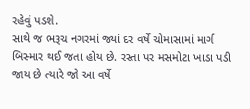રહેવું પડશે.
સાથે જ ભરૂચ નગરમાં જ્યાં દર વર્ષે ચોમાસામાં માર્ગ બિસ્માર થઈ જતા હોય છે. રસ્તા પર મસમોટા ખાડા પડી જાય છે ત્યારે જો આ વર્ષે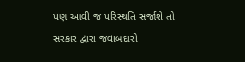પણ આવી જ પરિસ્થતિ સર્જાશે તો સરકાર દ્વારા જવાબદારો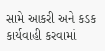સામે આકરી અને કડક કાર્યવાહી કરવામાં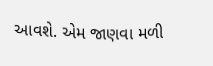આવશે. એમ જાણવા મળી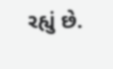રહ્યું છે.